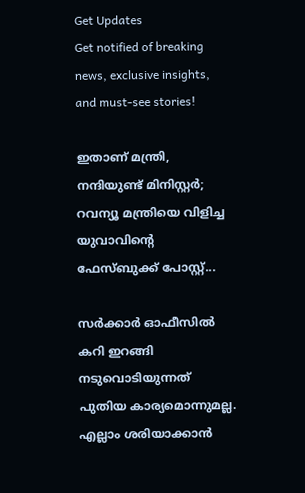Get Updates
Get notified of breaking news, exclusive insights, and must-see stories!

ഇതാണ് മന്ത്രി, നന്ദിയുണ്ട് മിനിസ്റ്റര്‍; റവന്യൂ മന്ത്രിയെ വിളിച്ച യുവാവിന്റെ ഫേസ്ബുക്ക് പോസ്റ്റ്...

സര്‍ക്കാര്‍ ഓഫീസില്‍ കറി ഇറങ്ങി നടുവൊടിയുന്നത് പുതിയ കാര്യമൊന്നുമല്ല. എല്ലാം ശരിയാക്കാന്‍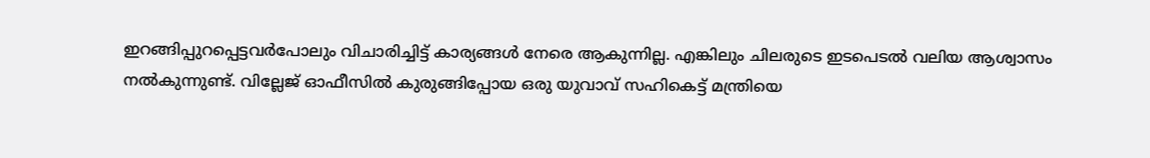ഇറങ്ങിപ്പുറപ്പെട്ടവര്‍പോലും വിചാരിച്ചിട്ട് കാര്യങ്ങള്‍ നേരെ ആകുന്നില്ല. എങ്കിലും ചിലരുടെ ഇടപെടല്‍ വലിയ ആശ്വാസം നല്‍കുന്നുണ്ട്. വില്ലേജ് ഓഫീസില്‍ കുരുങ്ങിപ്പോയ ഒരു യുവാവ് സഹികെട്ട് മന്ത്രിയെ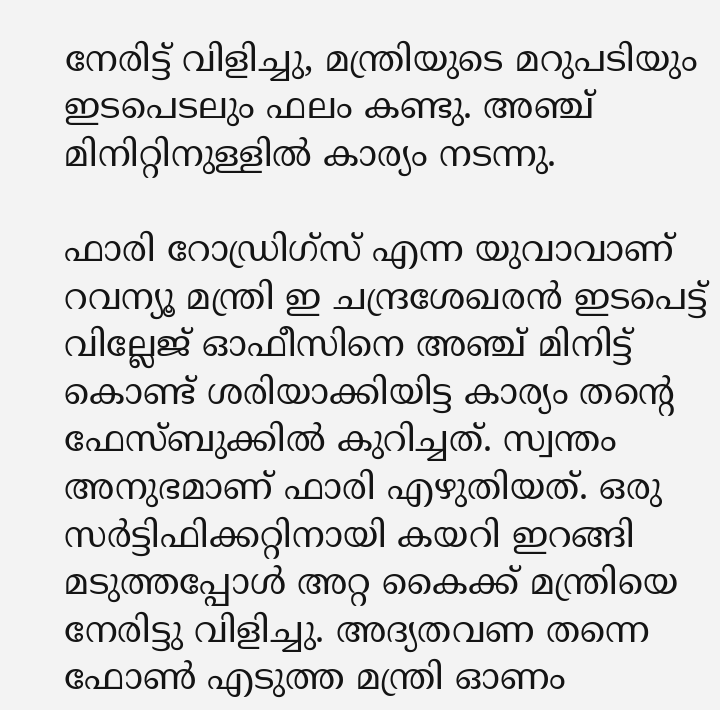നേരിട്ട് വിളിച്ചു, മന്ത്രിയുടെ മറുപടിയും ഇടപെടലും ഫലം കണ്ടു. അഞ്ച് മിനിറ്റിനുള്ളില്‍ കാര്യം നടന്നു.

ഫാരി റോഡ്രിഗ്‌സ് എന്ന യുവാവാണ് റവന്യൂ മന്ത്രി ഇ ചന്ദ്രശേഖരന്‍ ഇടപെട്ട് വില്ലേജ് ഓഫീസിനെ അഞ്ച് മിനിട്ട് കൊണ്ട് ശരിയാക്കിയിട്ട കാര്യം തന്റെ ഫേസ്ബുക്കില്‍ കുറിച്ചത്. സ്വന്തം അനുഭമാണ് ഫാരി എഴുതിയത്. ഒരു സര്‍ട്ടിഫിക്കറ്റിനായി കയറി ഇറങ്ങി മടുത്തപ്പോള്‍ അറ്റ കൈക്ക് മന്ത്രിയെ നേരിട്ടു വിളിച്ചു. അദ്യതവണ തന്നെ ഫോണ്‍ എടുത്ത മന്ത്രി ഓണം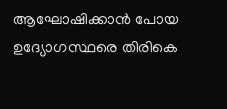ആഘോഷിക്കാന്‍ പോയ ഉദ്യോഗസ്ഥരെ തിരികെ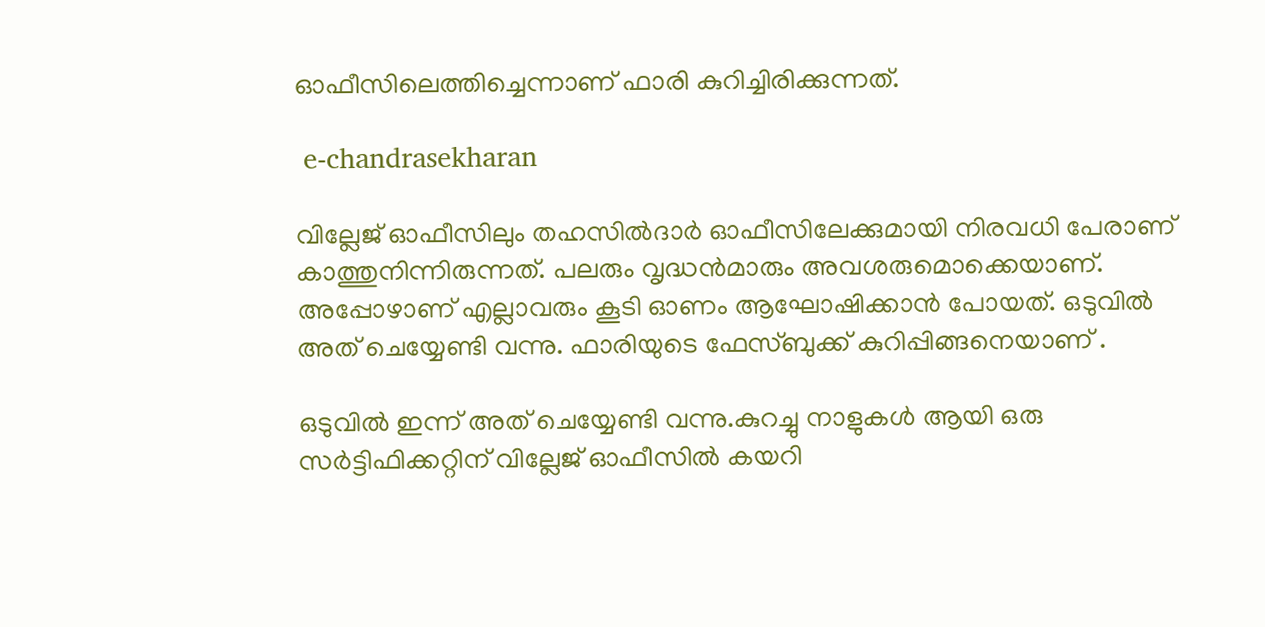ഓഫീസിലെത്തിച്ചെന്നാണ് ഫാരി കുറിച്ചിരിക്കുന്നത്.

 e-chandrasekharan

വില്ലേജ് ഓഫീസിലും തഹസില്‍ദാര്‍ ഓഫീസിലേക്കുമായി നിരവധി പേരാണ് കാത്തുനിന്നിരുന്നത്. പലരും വൃദ്ധന്‍മാരും അവശരുമൊക്കെയാണ്. അപ്പോഴാണ് എല്ലാവരും കൂടി ഓണം ആഘോഷിക്കാന്‍ പോയത്. ഒടുവില്‍ അത് ചെയ്യേണ്ടി വന്നു. ഫാരിയുടെ ഫേസ്ബുക്ക് കുറിപ്പിങ്ങനെയാണ് .

ഒടുവില്‍ ഇന്ന് അത് ചെയ്യേണ്ടി വന്നു.കുറച്ചു നാളുകള്‍ ആയി ഒരു സര്‍ട്ടിഫിക്കറ്റിന് വില്ലേജ് ഓഫീസില്‍ കയറി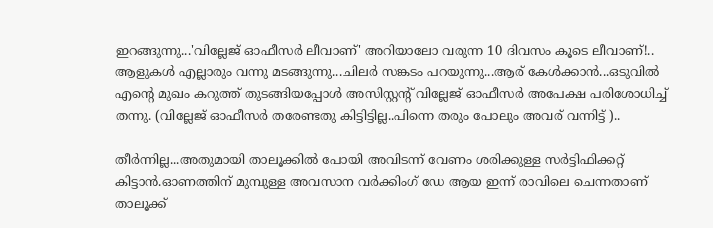ഇറങ്ങുന്നു...'വില്ലേജ് ഓഫീസര്‍ ലീവാണ്' അറിയാലോ വരുന്ന 10 ദിവസം കൂടെ ലീവാണ്!..
ആളുകള്‍ എല്ലാരും വന്നു മടങ്ങുന്നു...ചിലര്‍ സങ്കടം പറയുന്നു...ആര് കേള്‍ക്കാന്‍...ഒടുവില്‍ എന്റെ മുഖം കറുത്ത് തുടങ്ങിയപ്പോള്‍ അസിസ്റ്റന്റ് വില്ലേജ് ഓഫീസര്‍ അപേക്ഷ പരിശോധിച്ച് തന്നു. (വില്ലേജ് ഓഫീസര്‍ തരേണ്ടതു കിട്ടിട്ടില്ല..പിന്നെ തരും പോലും അവര് വന്നിട്ട് )..

തീര്‍ന്നില്ല...അതുമായി താലൂക്കില്‍ പോയി അവിടന്ന് വേണം ശരിക്കുള്ള സര്‍ട്ടിഫിക്കറ്റ് കിട്ടാന്‍.ഓണത്തിന് മുമ്പുള്ള അവസാന വര്‍ക്കിംഗ് ഡേ ആയ ഇന്ന് രാവിലെ ചെന്നതാണ് താലൂക്ക്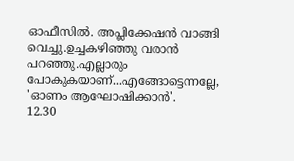ഓഫീസില്‍. അപ്ലിക്കേഷന്‍ വാങ്ങി വെച്ചു.ഉച്ചകഴിഞ്ഞു വരാന്‍ പറഞ്ഞു.എല്ലാരും പോകുകയാണ്...എങ്ങോട്ടെന്നല്ലേ, 'ഓണം ആഘോഷിക്കാന്‍'.
12.30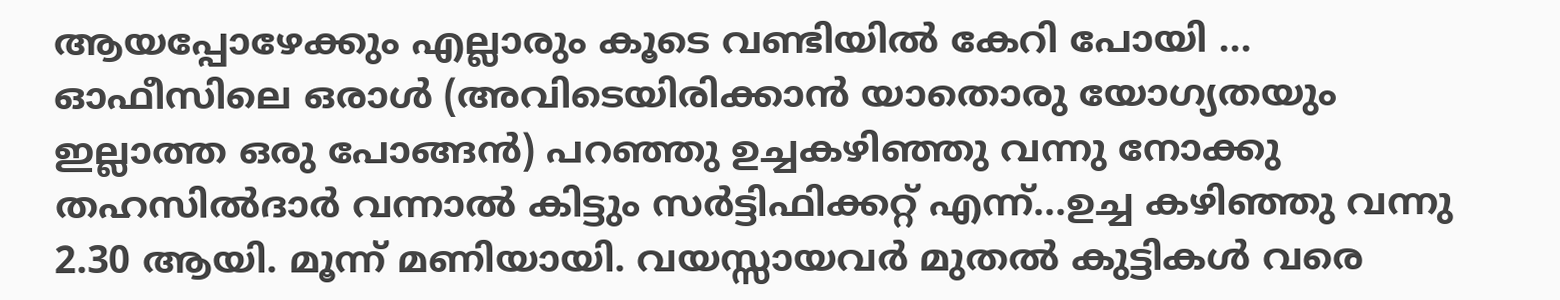ആയപ്പോഴേക്കും എല്ലാരും കൂടെ വണ്ടിയില്‍ കേറി പോയി ... ഓഫീസിലെ ഒരാള്‍ (അവിടെയിരിക്കാന്‍ യാതൊരു യോഗ്യതയും ഇല്ലാത്ത ഒരു പോങ്ങന്‍) പറഞ്ഞു ഉച്ചകഴിഞ്ഞു വന്നു നോക്കു തഹസില്‍ദാര്‍ വന്നാല്‍ കിട്ടും സര്‍ട്ടിഫിക്കറ്റ് എന്ന്...ഉച്ച കഴിഞ്ഞു വന്നു 2.30 ആയി. മൂന്ന് മണിയായി. വയസ്സായവര്‍ മുതല്‍ കുട്ടികള്‍ വരെ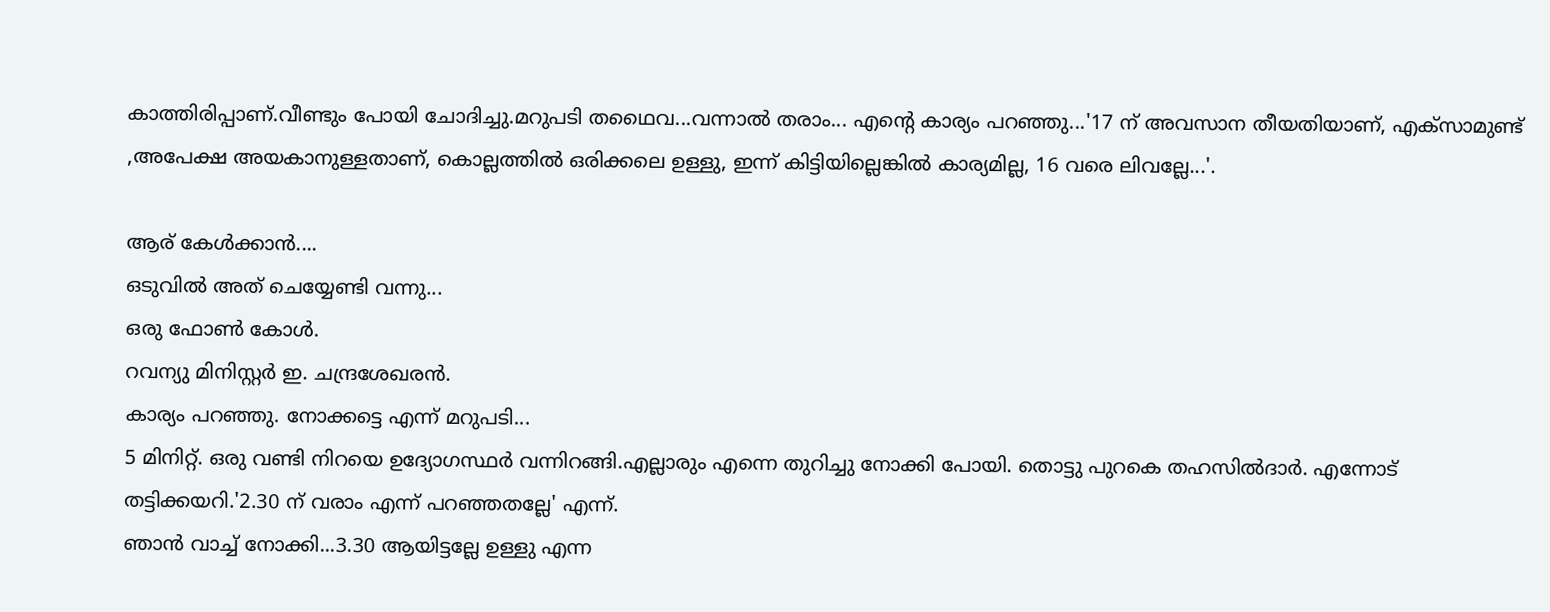കാത്തിരിപ്പാണ്.വീണ്ടും പോയി ചോദിച്ചു.മറുപടി തഥൈവ...വന്നാല്‍ തരാം... എന്റെ കാര്യം പറഞ്ഞു...'17 ന് അവസാന തീയതിയാണ്, എക്‌സാമുണ്ട് ,അപേക്ഷ അയകാനുള്ളതാണ്, കൊല്ലത്തില്‍ ഒരിക്കലെ ഉള്ളു, ഇന്ന് കിട്ടിയില്ലെങ്കില്‍ കാര്യമില്ല, 16 വരെ ലിവല്ലേ...'.

ആര് കേള്‍ക്കാന്‍....
ഒടുവില്‍ അത് ചെയ്യേണ്ടി വന്നു...
ഒരു ഫോണ്‍ കോള്‍.
റവന്യു മിനിസ്റ്റര്‍ ഇ. ചന്ദ്രശേഖരന്‍.
കാര്യം പറഞ്ഞു. നോക്കട്ടെ എന്ന് മറുപടി...
5 മിനിറ്റ്. ഒരു വണ്ടി നിറയെ ഉദ്യോഗസ്ഥര്‍ വന്നിറങ്ങി.എല്ലാരും എന്നെ തുറിച്ചു നോക്കി പോയി. തൊട്ടു പുറകെ തഹസില്‍ദാര്‍. എന്നോട് തട്ടിക്കയറി.'2.30 ന് വരാം എന്ന് പറഞ്ഞതല്ലേ' എന്ന്.
ഞാന്‍ വാച്ച് നോക്കി...3.30 ആയിട്ടല്ലേ ഉള്ളു എന്ന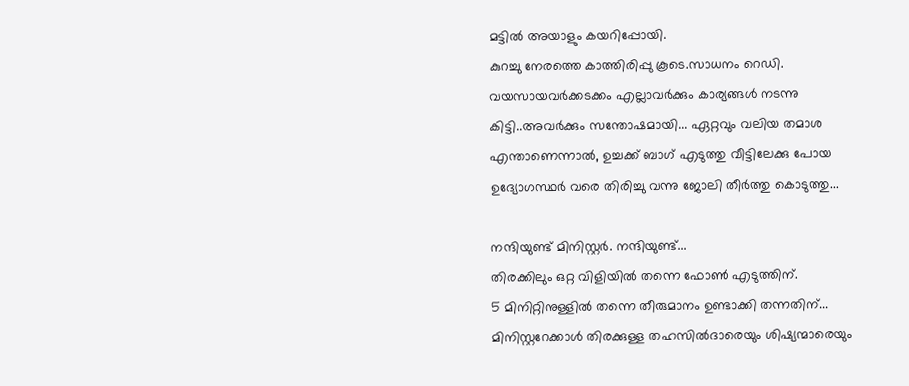മട്ടില്‍ അയാളും കയറിപ്പോയി.
കുറച്ചു നേരത്തെ കാത്തിരിപ്പു കൂടെ.സാധനം റെഡി. വയസായവര്‍ക്കടക്കം എല്ലാവര്‍ക്കും കാര്യങ്ങള്‍ നടന്നു കിട്ടി..അവര്‍ക്കും സന്തോഷമായി... ഏറ്റവും വലിയ തമാശ എന്താണെന്നാല്‍, ഉച്ചക്ക് ബാഗ് എടുത്തു വീട്ടിലേക്കു പോയ ഉദ്യോഗസ്ഥര്‍ വരെ തിരിച്ചു വന്നു ജോലി തീര്‍ത്തു കൊടുത്തു...

നന്ദിയുണ്ട് മിനിസ്റ്റര്‍. നന്ദിയുണ്ട്...
തിരക്കിലും ഒറ്റ വിളിയില്‍ തന്നെ ഫോണ്‍ എടുത്തിന്.
5 മിനിറ്റിനുള്ളില്‍ തന്നെ തീരുമാനം ഉണ്ടാക്കി തന്നതിന്...
മിനിസ്റ്ററേക്കാള്‍ തിരക്കുള്ള തഹസില്‍ദാരെയും ശിഷ്യന്മാരെയും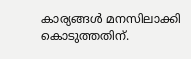കാര്യങ്ങള്‍ മനസിലാക്കി കൊടുത്തതിന്.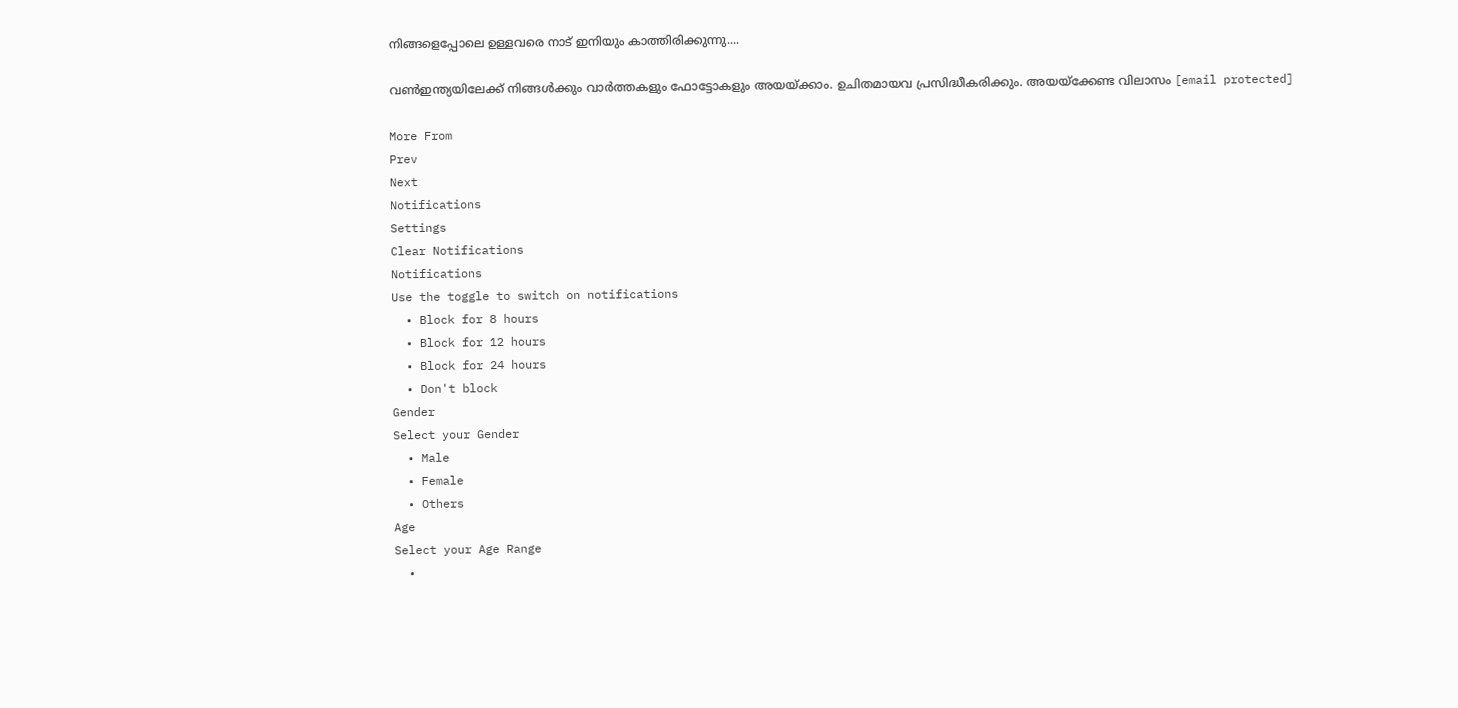നിങ്ങളെപ്പോലെ ഉള്ളവരെ നാട് ഇനിയും കാത്തിരിക്കുന്നു....

വണ്‍ഇന്ത്യയിലേക്ക് നിങ്ങള്‍ക്കും വാര്‍ത്തകളും ഫോട്ടോകളും അയയ്ക്കാം. ഉചിതമായവ പ്രസിദ്ധീകരിക്കും. അയയ്‌ക്കേണ്ട വിലാസം [email protected]

More From
Prev
Next
Notifications
Settings
Clear Notifications
Notifications
Use the toggle to switch on notifications
  • Block for 8 hours
  • Block for 12 hours
  • Block for 24 hours
  • Don't block
Gender
Select your Gender
  • Male
  • Female
  • Others
Age
Select your Age Range
  •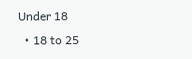Under 18
  • 18 to 25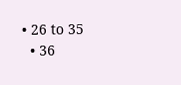• 26 to 35
  • 36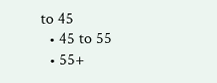to 45
  • 45 to 55
  • 55+